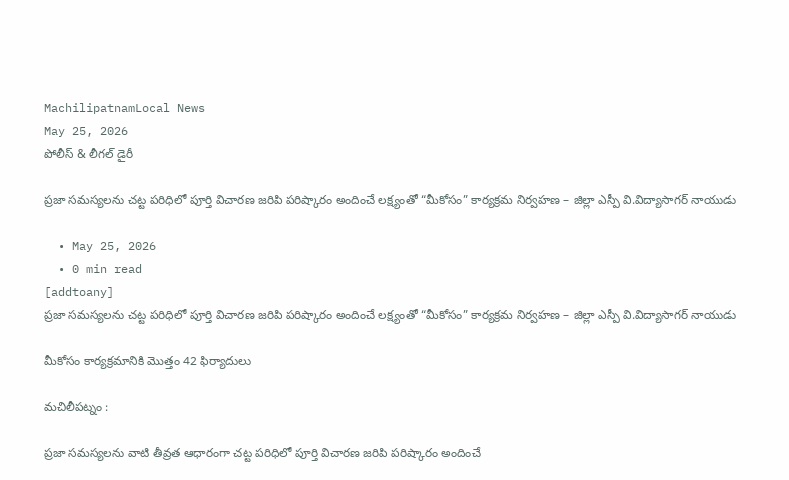MachilipatnamLocal News
May 25, 2026
పోలీస్ & లీగల్ డైరీ

ప్రజా సమస్యలను చట్ట పరిధిలో పూర్తి విచారణ జరిపి పరిష్కారం అందించే లక్ష్యంతో “మీకోసం” కార్యక్రమ నిర్వహణ – జిల్లా ఎస్పీ వి.విద్యాసాగర్ నాయుడు

  • May 25, 2026
  • 0 min read
[addtoany]
ప్రజా సమస్యలను చట్ట పరిధిలో పూర్తి విచారణ జరిపి పరిష్కారం అందించే లక్ష్యంతో “మీకోసం” కార్యక్రమ నిర్వహణ – జిల్లా ఎస్పీ వి.విద్యాసాగర్ నాయుడు

మీకోసం కార్యక్రమానికి మొత్తం 42 ఫిర్యాదులు

మచిలీపట్నం :

ప్రజా సమస్యలను వాటి తీవ్రత ఆధారంగా చట్ట పరిధిలో పూర్తి విచారణ జరిపి పరిష్కారం అందించే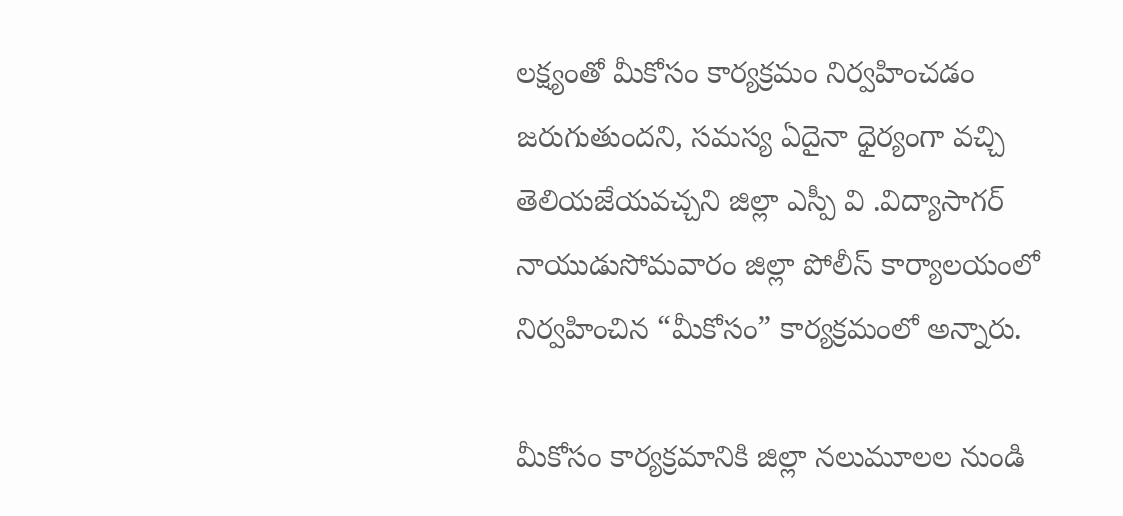లక్ష్యంతో మీకోసం కార్యక్రమం నిర్వహించడం జరుగుతుందని, సమస్య ఏదైనా ధైర్యంగా వచ్చి తెలియజేయవచ్చని జిల్లా ఎస్పీ వి .విద్యాసాగర్ నాయుడుసోమవారం జిల్లా పోలీస్ కార్యాలయంలో నిర్వహించిన “మీకోసం” కార్యక్రమంలో అన్నారు.

మీకోసం కార్యక్రమానికి జిల్లా నలుమూలల నుండి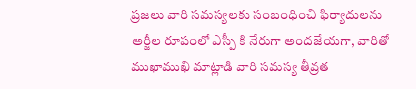ప్రజలు వారి సమస్యలకు సంబంధించి ఫిర్యాదులను అర్జీల రూపంలో ఎస్పీ కి నేరుగా అందజేయగా, వారితో ముఖాముఖి మాట్లాడి వారి సమస్య తీవ్రత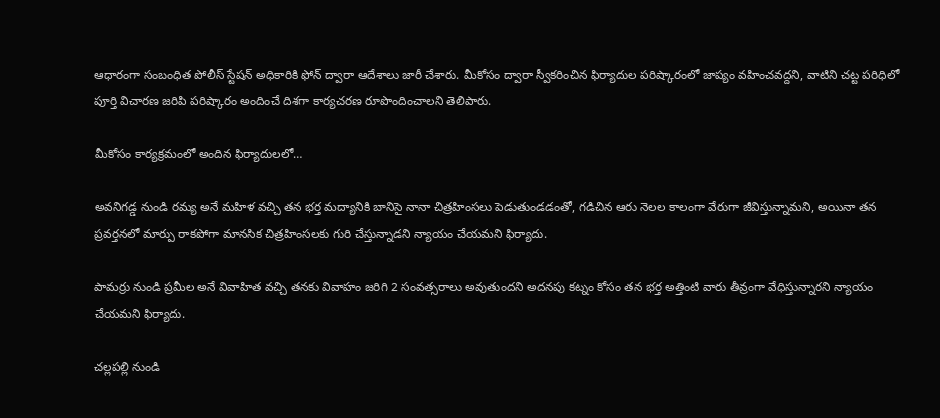ఆధారంగా సంబంధిత పోలీస్ స్టేషన్ అధికారికి ఫోన్ ద్వారా ఆదేశాలు జారీ చేశారు. మీకోసం ద్వారా స్వీకరించిన ఫిర్యాదుల పరిష్కారంలో జాప్యం వహించవద్దని, వాటిని చట్ట పరిధిలో పూర్తి విచారణ జరిపి పరిష్కారం అందించే దిశగా కార్యచరణ రూపొందించాలని తెలిపారు.

మీకోసం కార్యక్రమంలో అందిన ఫిర్యాదులలో…

అవనిగడ్డ నుండి రమ్య అనే మహిళ వచ్చి తన భర్త మద్యానికి బానిసై నానా చిత్రహింసలు పెడుతుండడంతో, గడిచిన ఆరు నెలల కాలంగా వేరుగా జీవిస్తున్నామని, అయినా తన ప్రవర్తనలో మార్పు రాకపోగా మానసిక చిత్రహింసలకు గురి చేస్తున్నాడని న్యాయం చేయమని ఫిర్యాదు.

పామర్రు నుండి ప్రమీల అనే వివాహిత వచ్చి తనకు వివాహం జరిగి 2 సంవత్సరాలు అవుతుందని అదనపు కట్నం కోసం తన భర్త అత్తింటి వారు తీవ్రంగా వేధిస్తున్నారని న్యాయం చేయమని ఫిర్యాదు.

చల్లపల్లి నుండి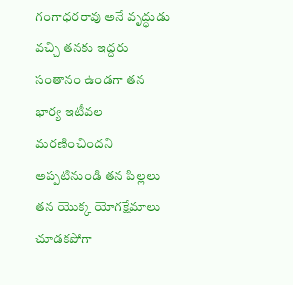గంగాధరరావు అనే వృద్ధుడు వచ్చి తనకు ఇద్దరు సంతానం ఉండగా తన భార్య ఇటీవల మరణించిందని అప్పటినుండి తన పిల్లలు తన యొక్క యోగక్షేమాలు చూడకపోగా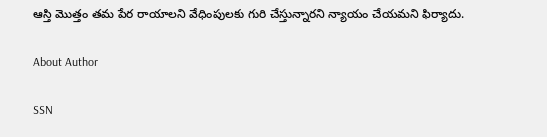ఆస్తి మొత్తం తమ పేర రాయాలని వేధింపులకు గురి చేస్తున్నారని న్యాయం చేయమని ఫిర్యాదు.

About Author

SSN